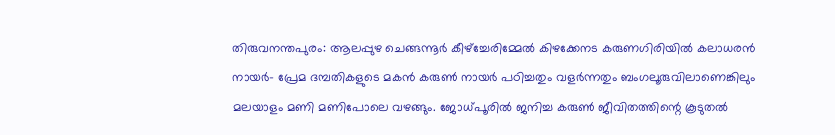തിരുവനന്തപുരം: ആലപ്പുഴ ചെങ്ങന്നൂര്‍ കീഴ്ച്ചേരിമ്മേല്‍ കിഴക്കേനട കരുണഗിരിയില്‍ കലാധരന്‍ നായര്‍- പ്രേമ ദമ്പതികളുടെ മകന്‍ കരുണ്‍ നായര്‍ പഠിച്ചതും വളര്‍ന്നതും ബംഗലൂരുവിലാണെങ്കിലും മലയാളം മണി മണിപോലെ വഴങ്ങും. ജോധ്പൂരില്‍ ജനിച്ച കരുണ്‍ ജീവിതത്തിന്റെ കൂടുതല്‍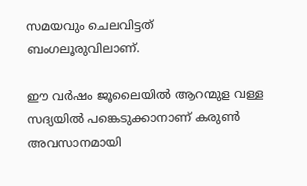സമയവും ചെലവിട്ടത് ബംഗലൂരുവിലാണ്.

ഈ വര്‍ഷം ജൂലൈയില്‍ ആറന്മുള വള്ള സദ്യയില്‍ പങ്കെടുക്കാനാണ് കരുണ്‍ അവസാനമായി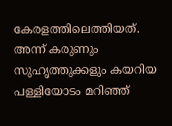കേരളത്തിലെത്തിയത്. അന്ന് കരുണും സുഹൃത്തുക്കളും കയറിയ പള്ളിയോടം മറിഞ്ഞ്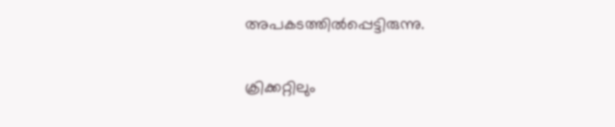അപകടത്തില്‍പ്പെട്ടിരുന്നു.

ക്രിക്കറ്റിലും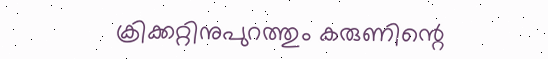ക്രിക്കറ്റിനുപുറത്തും കരുണിന്റെ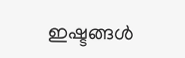ഇഷ്ടങ്ങള്‍